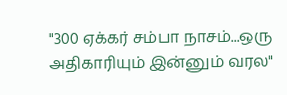"300 ஏக்கர் சம்பா நாசம்...ஒரு அதிகாரியும் இன்னும் வரல"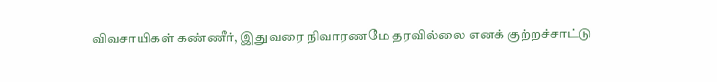விவசாயிகள் கண்ணீர், இதுவரை நிவாரணமே தரவில்லை எனக் குற்றச்சாட்டு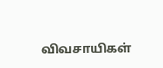விவசாயிகள்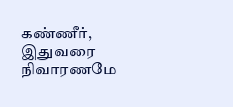கண்ணீர், இதுவரை நிவாரணமே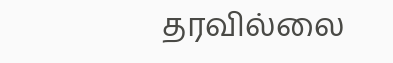தரவில்லை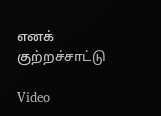எனக் குற்றச்சாட்டு

Video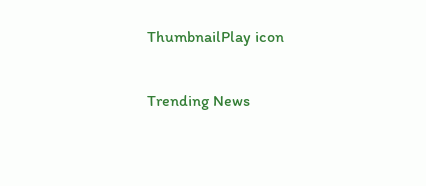ThumbnailPlay icon

Trending News